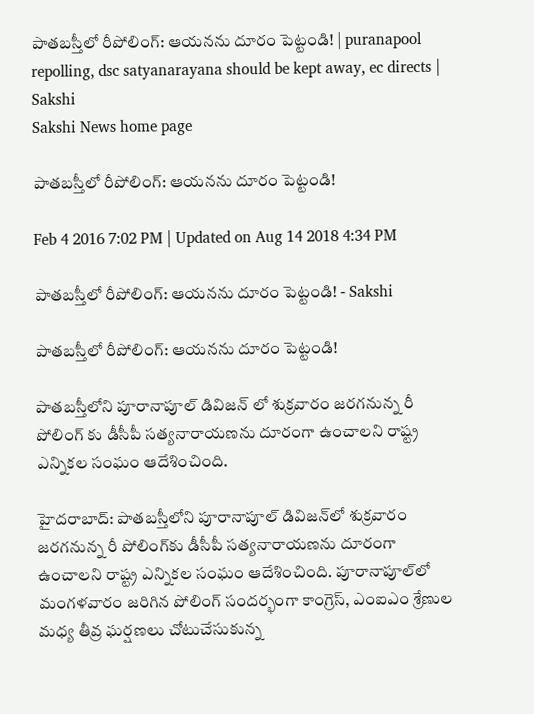పాతబస్తీలో రీపోలింగ్: ఆయనను దూరం పెట్టండి! | puranapool repolling, dsc satyanarayana should be kept away, ec directs | Sakshi
Sakshi News home page

పాతబస్తీలో రీపోలింగ్: ఆయనను దూరం పెట్టండి!

Feb 4 2016 7:02 PM | Updated on Aug 14 2018 4:34 PM

పాతబస్తీలో రీపోలింగ్: ఆయనను దూరం పెట్టండి! - Sakshi

పాతబస్తీలో రీపోలింగ్: ఆయనను దూరం పెట్టండి!

పాతబస్తీలోని పూరానాపూల్ డివిజన్ లో శుక్రవారం జరగనున్న రీ పోలింగ్ కు డీసీపీ సత్యనారాయణను దూరంగా ఉంచాలని రాష్ట్ర ఎన్నికల సంఘం ఆదేశించింది.

హైదరాబాద్: పాతబస్తీలోని పూరానాపూల్ డివిజన్‌లో శుక్రవారం జరగనున్న రీ పోలింగ్‌కు డీసీపీ సత్యనారాయణను దూరంగా ఉంచాలని రాష్ట్ర ఎన్నికల సంఘం ఆదేశించింది. పూరానాపూల్‌లో మంగళవారం జరిగిన పోలింగ్ సందర్భంగా కాంగ్రెస్, ఎంఐఎం శ్రేణుల మధ్య తీవ్ర ఘర్షణలు చోటుచేసుకున్న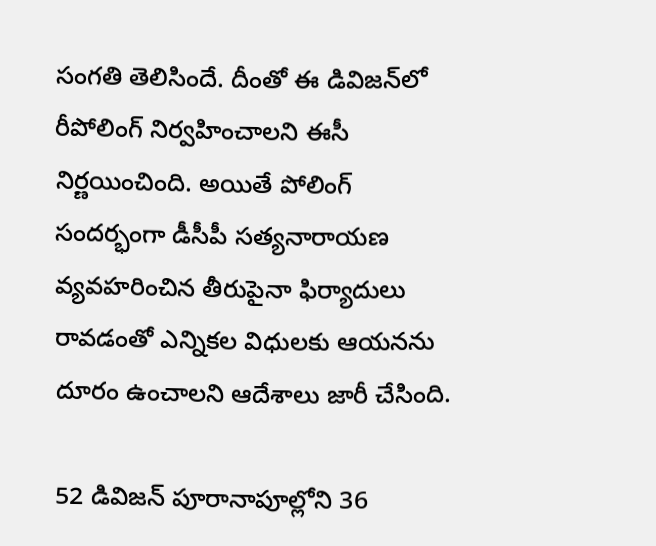సంగతి తెలిసిందే. దీంతో ఈ డివిజన్‌లో రీపోలింగ్ నిర్వహించాలని ఈసీ నిర్ణయించింది. అయితే పోలింగ్ సందర్భంగా డీసీపీ సత్యనారాయణ వ్యవహరించిన తీరుపైనా ఫిర్యాదులు రావడంతో ఎన్నికల విధులకు ఆయనను దూరం ఉంచాలని ఆదేశాలు జారీ చేసింది.

52 డివిజన్ పూరానాపూల్లోని 36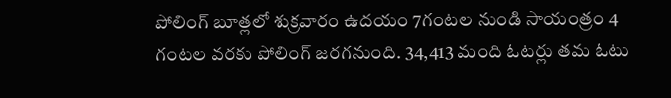పోలింగ్ బూత్లలో శుక్రవారం ఉదయం 7గంటల నుండి సాయంత్రం 4 గంటల వరకు పోలింగ్ జరగనుంది. 34,413 మంది ఓటర్లు తమ ఓటు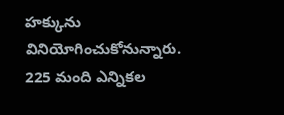హక్కును వినియోగించుకోనున్నారు. 225 మంది ఎన్నికల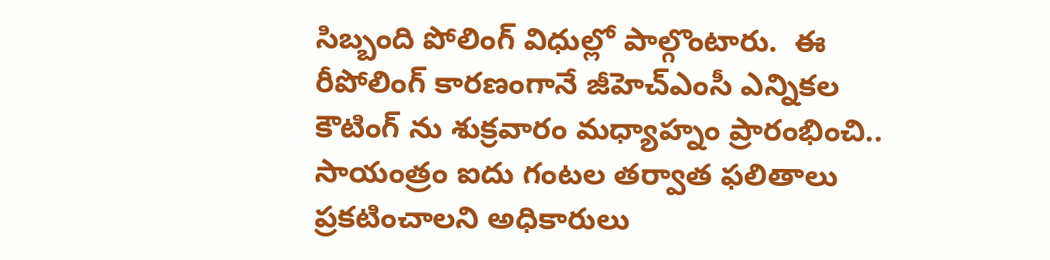సిబ్బంది పోలింగ్ విధుల్లో పాల్గొంటారు.  ఈ రీపోలింగ్ కారణంగానే జీహెచ్ఎంసీ ఎన్నికల కౌటింగ్ ను శుక్రవారం మధ్యాహ్నం ప్రారంభించి.. సాయంత్రం ఐదు గంటల తర్వాత ఫలితాలు ప్రకటించాలని అధికారులు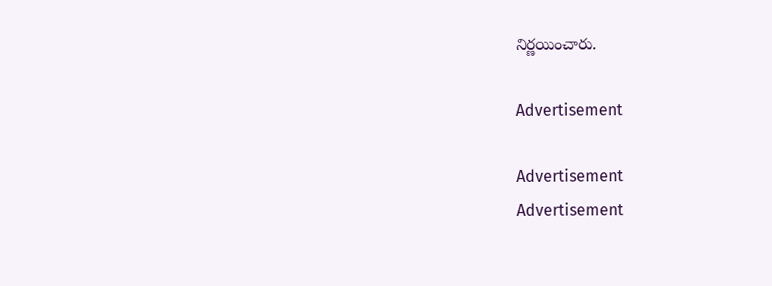నిర్ణయించారు.

Advertisement

Advertisement
Advertisement